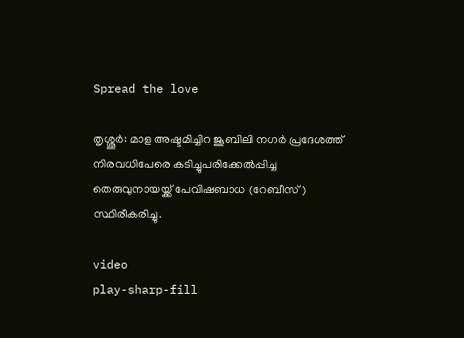Spread the love

തൃശ്ശൂർ: മാള അഷ്ടമിച്ചിറ ജൂബിലി നഗർ പ്രദേശത്ത് നിരവധിപേരെ കടിച്ചുപരിക്കേല്‍പ്പിച്ച തെരുവുനായയ്ക്ക് പേവിഷബാധ (റേബീസ്) സ്ഥിരീകരിച്ചു.

video
play-sharp-fill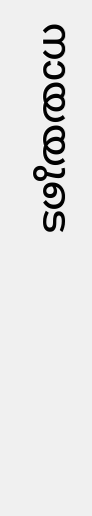നായയുടെ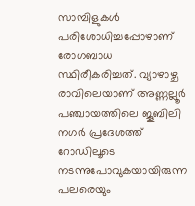സാമ്പിളുകള്‍ പരിശോധിച്ചപ്പോഴാണ് രോഗബാധ സ്ഥിരീകരിച്ചത്. വ്യാഴാഴ്ച രാവിലെയാണ് അണ്ണല്ലൂര്‍ പഞ്ചായത്തിലെ ജൂബിലി നഗര്‍ പ്രദേശത്ത് റോഡിലൂടെ നടന്നുപോവുകയായിരുന്ന പലരെയും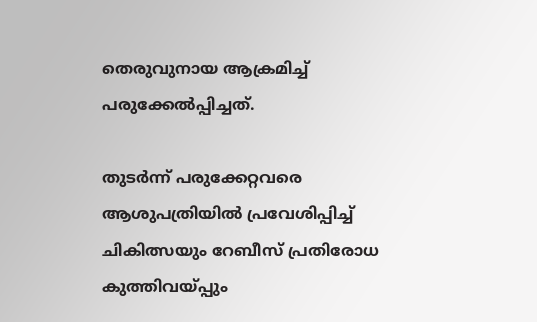തെരുവുനായ ആക്രമിച്ച് പരുക്കേല്‍പ്പിച്ചത്.

തുടര്‍ന്ന് പരുക്കേറ്റവരെ ആശുപത്രിയില്‍ പ്രവേശിപ്പിച്ച് ചികിത്സയും റേബീസ് പ്രതിരോധ കുത്തിവയ്പ്പും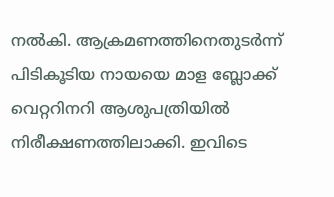നല്‍കി. ആക്രമണത്തിനെതുടര്‍ന്ന് പിടികൂടിയ നായയെ മാള ബ്ലോക്ക് വെറ്ററിനറി ആശുപത്രിയില്‍ നിരീക്ഷണത്തിലാക്കി. ഇവിടെ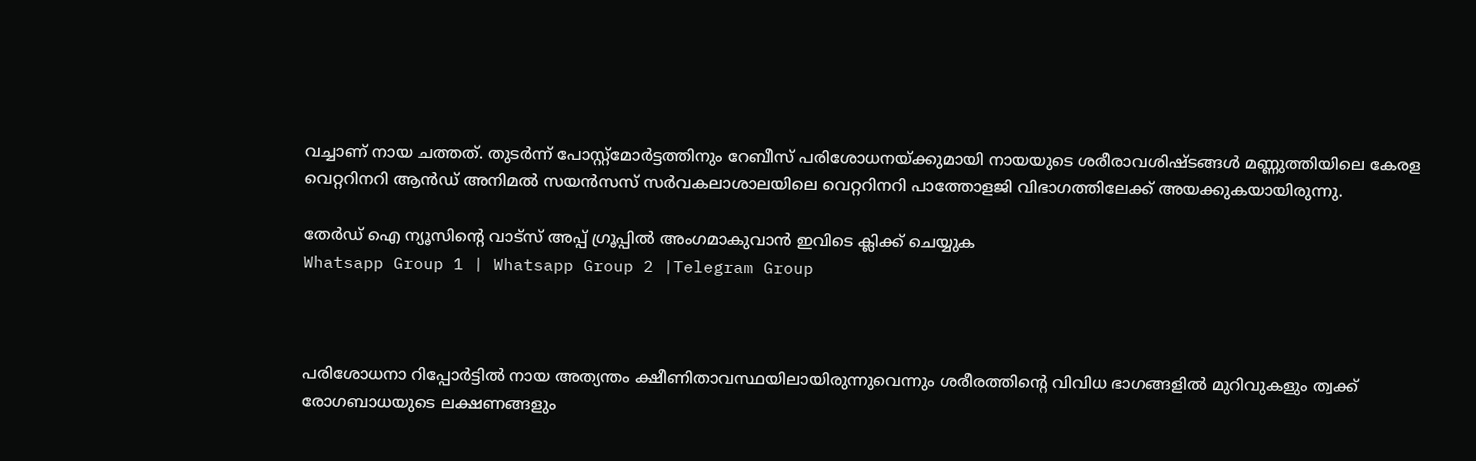വച്ചാണ് നായ ചത്തത്. തുടര്‍ന്ന് പോസ്റ്റ്‌മോര്‍ട്ടത്തിനും റേബീസ് പരിശോധനയ്ക്കുമായി നായയുടെ ശരീരാവശിഷ്ടങ്ങള്‍ മണ്ണുത്തിയിലെ കേരള വെറ്ററിനറി ആന്‍ഡ് അനിമല്‍ സയന്‍സസ് സര്‍വകലാശാലയിലെ വെറ്ററിനറി പാത്തോളജി വിഭാഗത്തിലേക്ക് അയക്കുകയായിരുന്നു.

തേർഡ് ഐ ന്യൂസിന്റെ വാട്സ് അപ്പ് ഗ്രൂപ്പിൽ അംഗമാകുവാൻ ഇവിടെ ക്ലിക്ക് ചെയ്യുക
Whatsapp Group 1 | Whatsapp Group 2 |Telegram Group



പരിശോധനാ റിപ്പോര്‍ട്ടില്‍ നായ അത്യന്തം ക്ഷീണിതാവസ്ഥയിലായിരുന്നുവെന്നും ശരീരത്തിന്റെ വിവിധ ഭാഗങ്ങളില്‍ മുറിവുകളും ത്വക്ക് രോഗബാധയുടെ ലക്ഷണങ്ങളും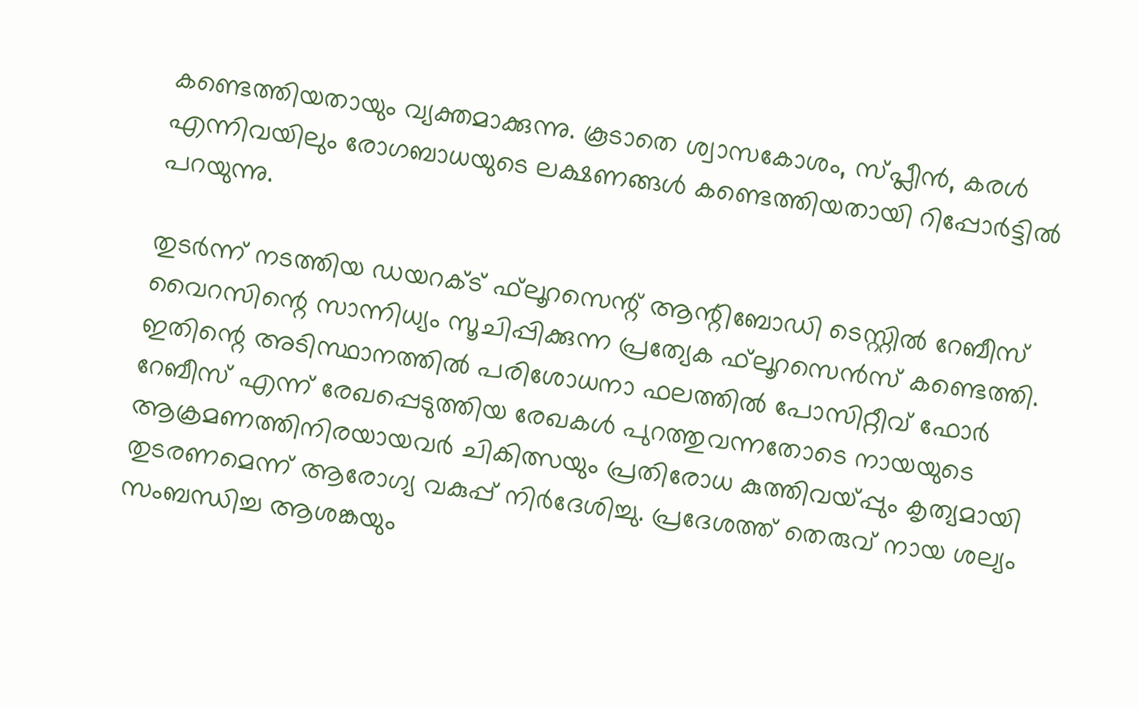കണ്ടെത്തിയതായും വ്യക്തമാക്കുന്നു. കൂടാതെ ശ്വാസകോശം, സ്പ്ലീന്‍, കരള്‍ എന്നിവയിലും രോഗബാധയുടെ ലക്ഷണങ്ങള്‍ കണ്ടെത്തിയതായി റിപ്പോര്‍ട്ടില്‍ പറയുന്നു.

തുടര്‍ന്ന് നടത്തിയ ഡയറക്ട് ഫ്‌ലൂറസെന്റ് ആന്റിബോഡി ടെസ്റ്റില്‍ റേബീസ് വൈറസിന്റെ സാന്നിധ്യം സൂചിപ്പിക്കുന്ന പ്രത്യേക ഫ്‌ലൂറസെന്‍സ് കണ്ടെത്തി. ഇതിന്റെ അടിസ്ഥാനത്തില്‍ പരിശോധനാ ഫലത്തില്‍ പോസിറ്റീവ് ഫോര്‍ റേബീസ് എന്ന് രേഖപ്പെടുത്തിയ രേഖകള്‍ പുറത്തുവന്നതോടെ നായയുടെ ആക്രമണത്തിനിരയായവര്‍ ചികിത്സയും പ്രതിരോധ കുത്തിവയ്പ്പും കൃത്യമായി തുടരണമെന്ന് ആരോഗ്യ വകുപ്പ് നിര്‍ദേശിച്ചു. പ്രദേശത്ത് തെരുവ് നായ ശല്യം സംബന്ധിച്ച ആശങ്കയും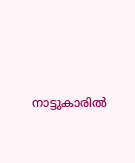നാട്ടുകാരില്‍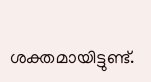ശക്തമായിട്ടുണ്ട്.